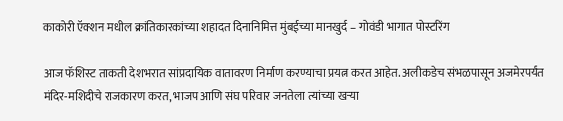काकोरी ऍक्शन मधील क्रांतिकारकांच्या शहादत दिनानिमित्त मुंबईच्या मानखुर्द – गोवंडी भागात पोस्टरिंग

आज फॅशिस्ट ताकती देशभरात सांप्रदायिक वातावरण निर्माण करण्याचा प्रयत्न करत आहेत. अलीकडेच संभळपासून अजमेरपर्यंत मंदिर-मशिदीचे राजकारण करत, भाजप आणि संघ परिवार जनतेला त्यांच्या खऱ्या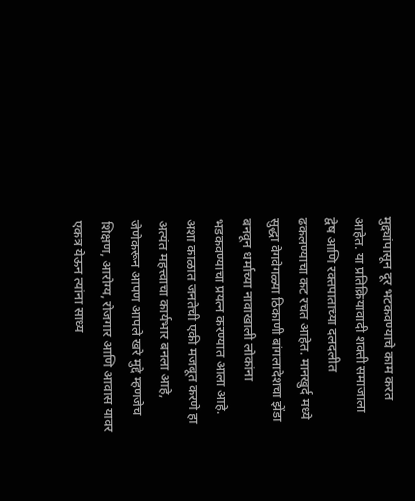मुद्द्यांपासून दूर भटकवण्याचे काम करत आहेत. या प्रतिक्रियावादी शक्ती समाजाला द्वेष आणि रक्तपाताच्या दलदलीत ढकलण्याचा कट रचत आहेत. मानखुर्द मध्ये सुद्धा वेगवेगळ्या ठिकाणी बांगलादेशचा झेंडा बनवून धर्माच्या नावाखाली लोकांना भडकवण्याचा प्रयत्न करण्यात आला आहे.
अशा काळात जनतेची एकी मजबूत करणे हा अत्यंत महत्त्वाचा कार्यभार बनला आहे, जेणेकरून आपण आपले खरे मुद्दे म्हणजेच शिक्षण, आरोग्य, रोजगार आणि आवास यावर एकत्र येऊन त्यांना साध्य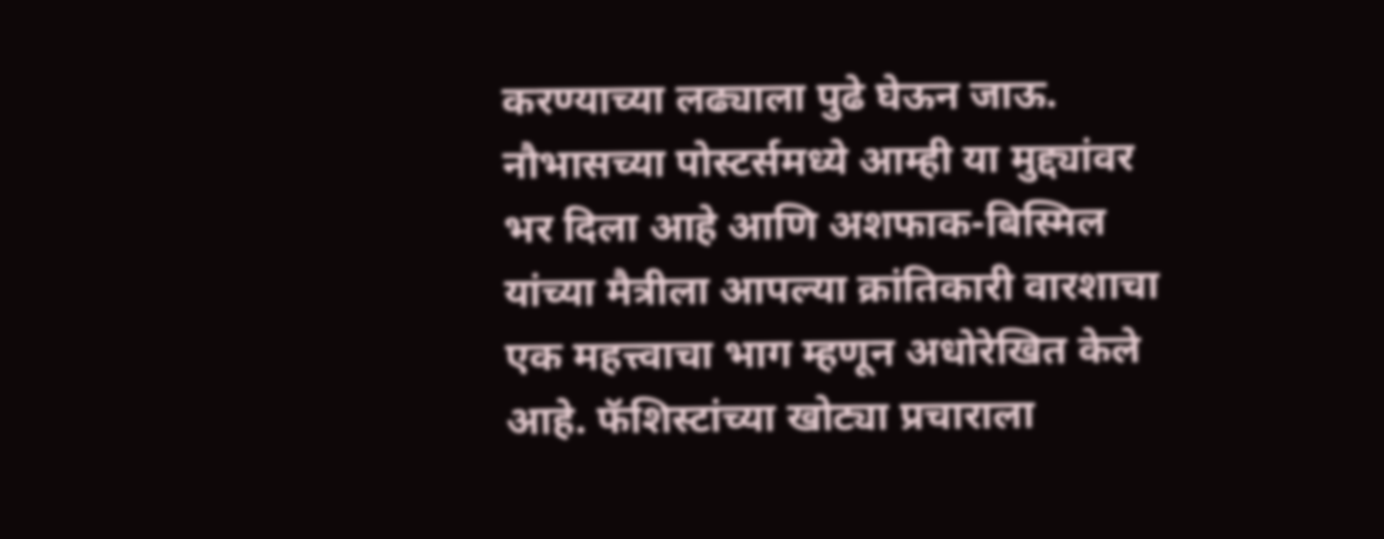करण्याच्या लढ्याला पुढे घेऊन जाऊ. नौभासच्या पोस्टर्समध्ये आम्ही या मुद्द्यांवर भर दिला आहे आणि अशफाक-बिस्मिल यांच्या मैत्रीला आपल्या क्रांतिकारी वारशाचा एक महत्त्वाचा भाग म्हणून अधोरेखित केले आहे. फॅशिस्टांच्या खोट्या प्रचाराला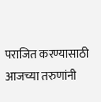पराजित करण्यासाठी आजच्या तरुणांनी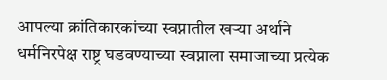आपल्या क्रांतिकारकांच्या स्वप्नातील खऱ्या अर्थाने धर्मनिरपेक्ष राष्ट्र घडवण्याच्या स्वप्नाला समाजाच्या प्रत्येक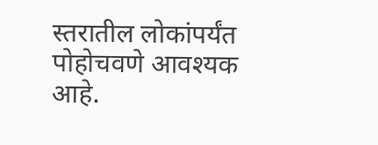स्तरातील लोकांपर्यंत पोहोचवणे आवश्यक आहे.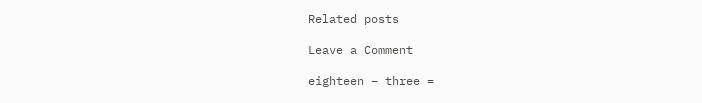Related posts

Leave a Comment

eighteen − three =